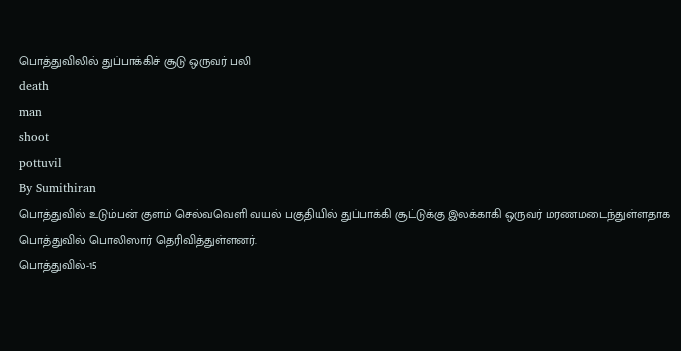பொத்துவிலில் துப்பாக்கிச் சூடு ஒருவர் பலி
death
man
shoot
pottuvil
By Sumithiran
பொத்துவில் உடும்பன் குளம் செல்வவெளி வயல் பகுதியில் துப்பாக்கி சூட்டுக்கு இலக்காகி ஒருவர் மரணமடைந்துள்ளதாக பொத்துவில் பொலிஸார் தெரிவித்துள்ளனர்.
பொத்துவில்-15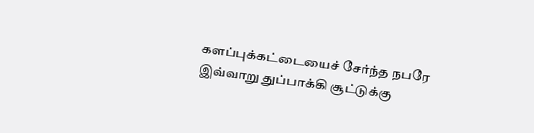களப்புக்கட்டையைச் சேர்ந்த நபரே இவ்வாறு துப்பாக்கி சூட்டுக்கு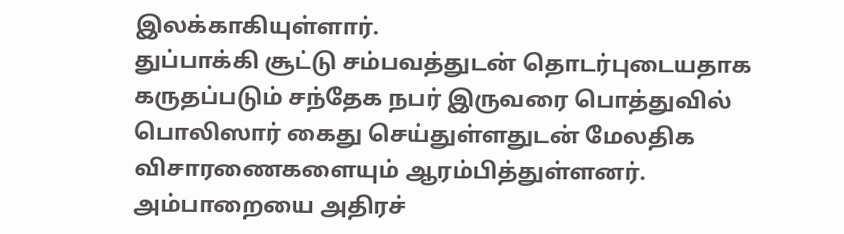இலக்காகியுள்ளார்.
துப்பாக்கி சூட்டு சம்பவத்துடன் தொடர்புடையதாக கருதப்படும் சந்தேக நபர் இருவரை பொத்துவில் பொலிஸார் கைது செய்துள்ளதுடன் மேலதிக விசாரணைகளையும் ஆரம்பித்துள்ளனர்.
அம்பாறையை அதிரச்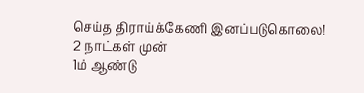செய்த திராய்க்கேணி இனப்படுகொலை!
2 நாட்கள் முன்
1ம் ஆண்டு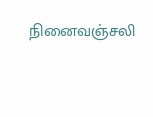நினைவஞ்சலி